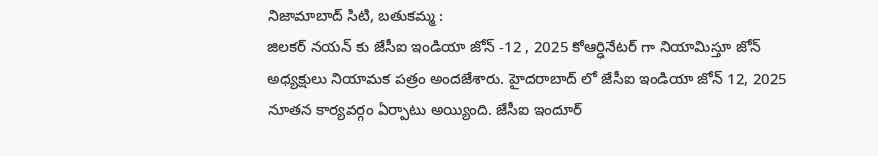నిజామాబాద్ సిటి, బతుకమ్మ :
జిలకర్ నయన్ కు జేసీఐ ఇండియా జోన్ -12 , 2025 కోఆర్ఢినేటర్ గా నియామిస్తూ జోన్ అధ్యక్షులు నియామక పత్రం అందజేశారు. హైదరాబాద్ లో జేసీఐ ఇండియా జోన్ 12, 2025 నూతన కార్యవర్గం ఏర్పాటు అయ్యింది. జేసీఐ ఇందూర్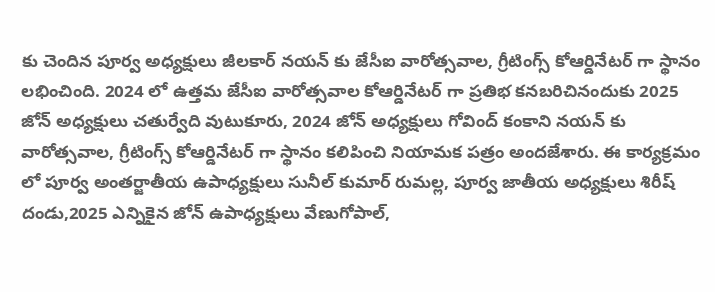కు చెందిన పూర్వ అధ్యక్షులు జీలకార్ నయన్ కు జేసీఐ వారోత్సవాల, గ్రీటింగ్స్ కోఆర్డినేటర్ గా స్థానం లభించింది. 2024 లో ఉత్తమ జేసీఐ వారోత్సవాల కోఆర్డినేటర్ గా ప్రతిభ కనబరిచినందుకు 2025 జోన్ అధ్యక్షులు చతుర్వేది వుటుకూరు, 2024 జోన్ అధ్యక్షులు గోవింద్ కంకాని నయన్ కు వారోత్సవాల, గ్రీటింగ్స్ కోఆర్డినేటర్ గా స్థానం కలిపించి నియామక పత్రం అందజేశారు. ఈ కార్యక్రమం లో పూర్వ అంతర్జాతీయ ఉపాధ్యక్షులు సునీల్ కుమార్ రుమల్ల, పూర్వ జాతీయ అధ్యక్షులు శిరీష్ దండు,2025 ఎన్నికైన జోన్ ఉపాధ్యక్షులు వేణుగోపాల్,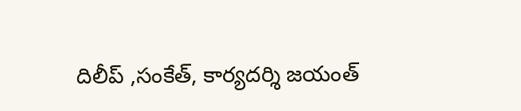దిలీప్ ,సంకేత్, కార్యదర్శి జయంత్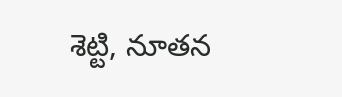శెట్టి, నూతన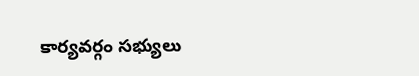కార్యవర్గం సభ్యులు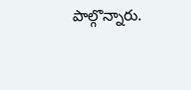పాల్గొన్నారు.